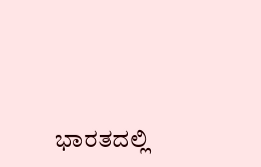ಭಾರತದಲ್ಲಿ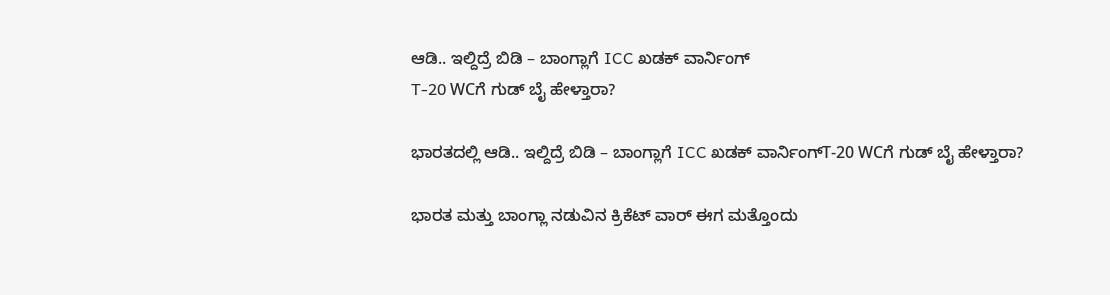ಆಡಿ.. ಇಲ್ದಿದ್ರೆ ಬಿಡಿ – ಬಾಂಗ್ಲಾಗೆ ICC ಖಡಕ್ ವಾರ್ನಿಂಗ್
T-20 WCಗೆ ಗುಡ್ ಬೈ ಹೇಳ್ತಾರಾ?

ಭಾರತದಲ್ಲಿ ಆಡಿ.. ಇಲ್ದಿದ್ರೆ ಬಿಡಿ – ಬಾಂಗ್ಲಾಗೆ ICC ಖಡಕ್ ವಾರ್ನಿಂಗ್T-20 WCಗೆ ಗುಡ್ ಬೈ ಹೇಳ್ತಾರಾ?

ಭಾರತ ಮತ್ತು ಬಾಂಗ್ಲಾ ನಡುವಿನ ಕ್ರಿಕೆಟ್ ವಾರ್ ಈಗ ಮತ್ತೊಂದು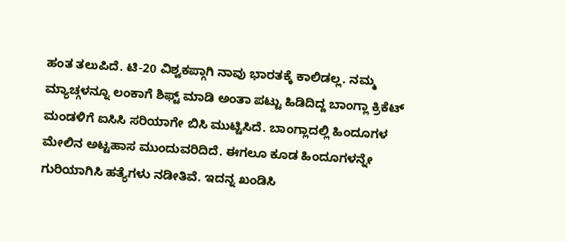ಹಂತ ತಲುಪಿದೆ. ಟಿ-20 ವಿಶ್ವಕಪ್ಗಾಗಿ ನಾವು ಭಾರತಕ್ಕೆ ಕಾಲಿಡಲ್ಲ. ನಮ್ಮ ಮ್ಯಾಚ್ಗಳನ್ನೂ ಲಂಕಾಗೆ ಶಿಫ್ಟ್ ಮಾಡಿ ಅಂತಾ ಪಟ್ಟು ಹಿಡಿದಿದ್ದ ಬಾಂಗ್ಲಾ ಕ್ರಿಕೆಟ್ ಮಂಡಳಿಗೆ ಐಸಿಸಿ ಸರಿಯಾಗೇ ಬಿಸಿ ಮುಟ್ಟಿಸಿದೆ. ಬಾಂಗ್ಲಾದಲ್ಲಿ ಹಿಂದೂಗಳ ಮೇಲಿನ ಅಟ್ಟಹಾಸ ಮುಂದುವರಿದಿದೆ. ಈಗಲೂ ಕೂಡ ಹಿಂದೂಗಳನ್ನೇ ಗುರಿಯಾಗಿಸಿ ಹತ್ಯೆಗಳು ನಡೀತಿವೆ. ಇದನ್ನ ಖಂಡಿಸಿ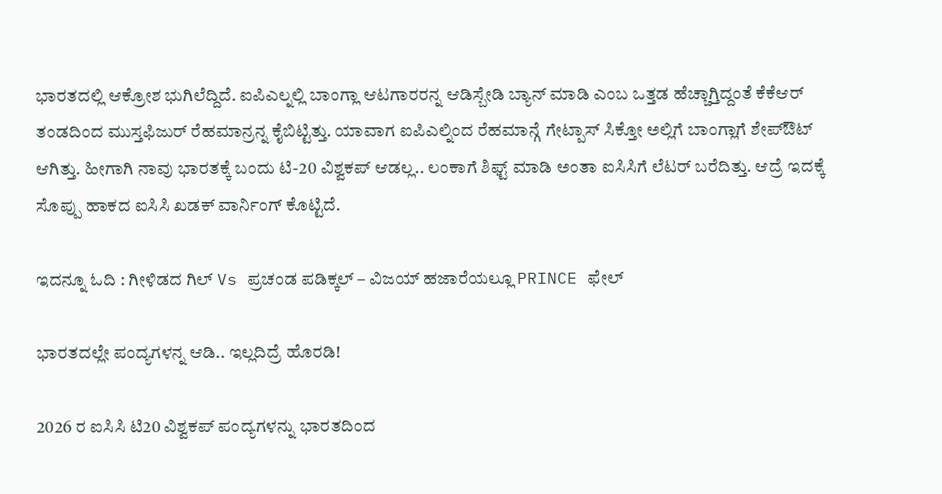ಭಾರತದಲ್ಲಿ ಆಕ್ರೋಶ ಭುಗಿಲೆದ್ದಿದೆ. ಐಪಿಎಲ್ನಲ್ಲಿ ಬಾಂಗ್ಲಾ ಆಟಗಾರರನ್ನ ಆಡಿಸ್ಬೇಡಿ ಬ್ಯಾನ್ ಮಾಡಿ ಎಂಬ ಒತ್ತಡ ಹೆಚ್ಚಾಗ್ತಿದ್ದಂತೆ ಕೆಕೆಆರ್ ತಂಡದಿಂದ ಮುಸ್ತಫಿಜುರ್ ರೆಹಮಾನ್ರನ್ನ ಕೈಬಿಟ್ಟಿತ್ತು. ಯಾವಾಗ ಐಪಿಎಲ್ನಿಂದ ರೆಹಮಾನ್ಗೆ ಗೇಟ್ಪಾಸ್ ಸಿಕ್ತೋ ಅಲ್ಲಿಗೆ ಬಾಂಗ್ಲಾಗೆ ಶೇಪ್ಔಟ್ ಆಗಿತ್ತು. ಹೀಗಾಗಿ ನಾವು ಭಾರತಕ್ಕೆ ಬಂದು ಟಿ-20 ವಿಶ್ವಕಪ್ ಆಡಲ್ಲ.. ಲಂಕಾಗೆ ಶಿಫ್ಟ್ ಮಾಡಿ ಅಂತಾ ಐಸಿಸಿಗೆ ಲೆಟರ್ ಬರೆದಿತ್ತು. ಆದ್ರೆ ಇದಕ್ಕೆ ಸೊಪ್ಪು ಹಾಕದ ಐಸಿಸಿ ಖಡಕ್ ವಾರ್ನಿಂಗ್ ಕೊಟ್ಟಿದೆ.

ಇದನ್ನೂ ಓದಿ : ಗೀಳಿಡದ ಗಿಲ್ Vs ಪ್ರಚಂಡ ಪಡಿಕ್ಕಲ್ – ವಿಜಯ್ ಹಜಾರೆಯಲ್ಲೂ PRINCE ಫೇಲ್

ಭಾರತದಲ್ಲೇ ಪಂದ್ಯಗಳನ್ನ ಆಡಿ.. ಇಲ್ಲದಿದ್ರೆ ಹೊರಡಿ!

2026 ರ ಐಸಿಸಿ ಟಿ20 ವಿಶ್ವಕಪ್ ಪಂದ್ಯಗಳನ್ನು ಭಾರತದಿಂದ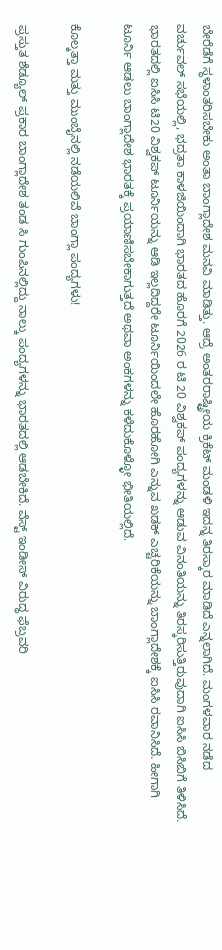ಬೇರೆಡೆಗೆ ಸ್ಥಳಾಂತರಿಸಬೇಕು ಅಂತಾ ಬಾಂಗ್ಲಾದೇಶ ಮನವಿ ಮಾಡಿತ್ತು. ಆದ್ರೆ ಅಂತರರಾಷ್ಟ್ರೀಯ ಕ್ರಿಕೆಟ್ ಮಂಡಳಿ ಇದನ್ನ ತಿರಸ್ಕಾರ ಮಾಡಿದೆ ಎನ್ನಲಾಗಿದೆ. ಮಂಗಳವಾರ ನಡೆದ ವರ್ಚುವಲ್ ಸಭೆಯಲ್ಲಿ, ಭದ್ರತಾ ಕಾಳಜಿಯಿಂದಾಗಿ ಭಾರತದ ಹೊರಗೆ 2026 ರ ಟಿ 20 ವಿಶ್ವಕಪ್ ಪಂದ್ಯಗಳನ್ನು ಆಡುವ ವಿನಂತಿಯನ್ನು ತಿರಸ್ಕರಿಸುತ್ತಿರುವುದಾಗಿ ಐಸಿಸಿ ಬಿಸಿಬಿಗೆ ತಿಳಿಸಿದೆ.  ಭಾರತದಲ್ಲಿ ಐಸಿಸಿ ಟಿ20 ವಿಶ್ವಕಪ್‌ ಟೂರ್ನಿಯನ್ನು ಆಡಿ ಇಲ್ಲದಿದ್ದರೇ ಟೂರ್ನಿಯಿಂದಲೇ ಹೊರಹೋಗಿ ಎನ್ನುವ ಖಡಕ್ ಎಚ್ಚರಿಕೆಯನ್ನು ಬಾಂಗ್ಲಾದೇಶಕ್ಕೆ ಐಸಿಸಿ ರವಾನಿಸಿದೆ. ಹೀಗಾಗಿ ಟೂರ್ನಿ ಆಡಲು ಬಾಂಗ್ಲಾದೇಶ ಭಾರತಕ್ಕೆ ಪ್ರಯಾಣಿಸಬೇಕಾಗುತ್ತದೆ ಅಥವಾ ಅಂಕಗಳನ್ನು ಕಳೆದುಕೊಳ್ಳೋ ಭೀತಿಯಲ್ಲಿದೆ.

ಕೊಲ್ಕತ್ತಾ ಮತ್ತು ಮುಂಬೈನಲ್ಲಿ ನಡೆಯಲಿವೆ ಬಾಂಗ್ಲಾ ಪಂದ್ಯಗಳು!

ಪ್ರಸ್ತುತ ಶೆಡ್ಯೂಲ್ ಪ್ರಕಾರ ಬಾಂಗ್ಲಾದೇಶ ತಂಡ ಸಿ ಗುಂಪಿನಲ್ಲಿದ್ದು ನಾಲ್ಕು ಪಂದ್ಯಗಳನ್ನು ಭಾರತದಲ್ಲಿ ಆಡಬೇಕಿದೆ. ವೆಸ್ಟ್ ಇಂಡೀಸ್ ವಿರುದ್ಧ ಫೆಬ್ರವರಿ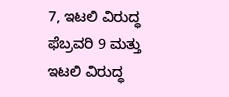7, ಇಟಲಿ ವಿರುದ್ಧ ಫೆಬ್ರವರಿ 9 ಮತ್ತು ಇಟಲಿ ವಿರುದ್ಧ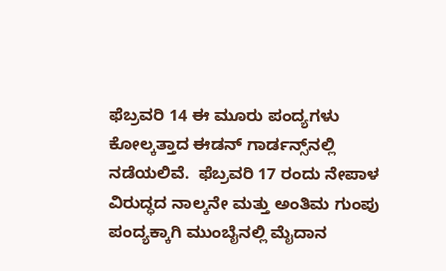ಫೆಬ್ರವರಿ 14 ಈ ಮೂರು ಪಂದ್ಯಗಳು ಕೋಲ್ಕತ್ತಾದ ಈಡನ್ ಗಾರ್ಡನ್ಸ್‌ನಲ್ಲಿ ನಡೆಯಲಿವೆ.  ಫೆಬ್ರವರಿ 17 ರಂದು ನೇಪಾಳ ವಿರುದ್ಧದ ನಾಲ್ಕನೇ ಮತ್ತು ಅಂತಿಮ ಗುಂಪು ಪಂದ್ಯಕ್ಕಾಗಿ ಮುಂಬೈನಲ್ಲಿ ಮೈದಾನ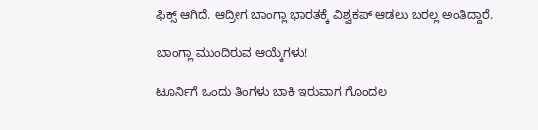ಫಿಕ್ಸ್ ಆಗಿದೆ. ಆದ್ರೀಗ ಬಾಂಗ್ಲಾ ಭಾರತಕ್ಕೆ ವಿಶ್ವಕಪ್ ಆಡಲು ಬರಲ್ಲ ಅಂತಿದ್ದಾರೆ.

ಬಾಂಗ್ಲಾ ಮುಂದಿರುವ ಆಯ್ಕೆಗಳು!

ಟೂರ್ನಿಗೆ ಒಂದು ತಿಂಗಳು ಬಾಕಿ ಇರುವಾಗ ಗೊಂದಲ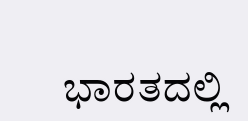ಭಾರತದಲ್ಲಿ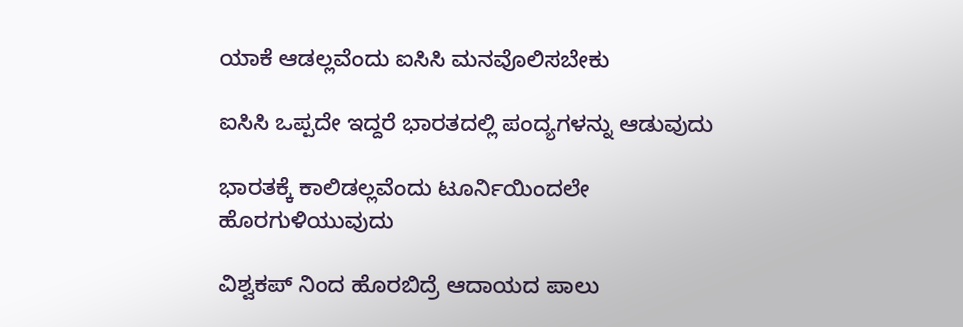ಯಾಕೆ ಆಡಲ್ಲವೆಂದು ಐಸಿಸಿ ಮನವೊಲಿಸಬೇಕು

ಐಸಿಸಿ ಒಪ್ಪದೇ ಇದ್ದರೆ ಭಾರತದಲ್ಲಿ ಪಂದ್ಯಗಳನ್ನು ಆಡುವುದು

ಭಾರತಕ್ಕೆ ಕಾಲಿಡಲ್ಲವೆಂದು ಟೂರ್ನಿಯಿಂದಲೇ ಹೊರಗುಳಿಯುವುದು

ವಿಶ್ವಕಪ್ ನಿಂದ ಹೊರಬಿದ್ರೆ ಆದಾಯದ ಪಾಲು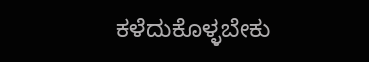ಕಳೆದುಕೊಳ್ಳಬೇಕು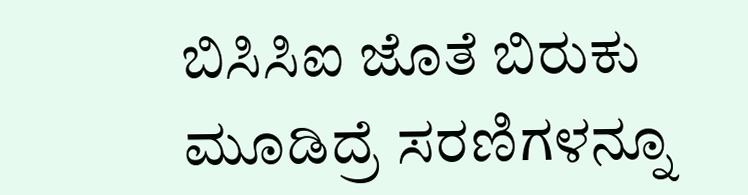ಬಿಸಿಸಿಐ ಜೊತೆ ಬಿರುಕು ಮೂಡಿದ್ರೆ ಸರಣಿಗಳನ್ನೂ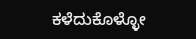ಕಳೆದುಕೊಳ್ಳೋ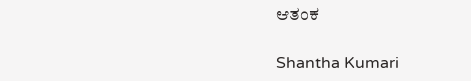ಆತಂಕ

Shantha Kumari